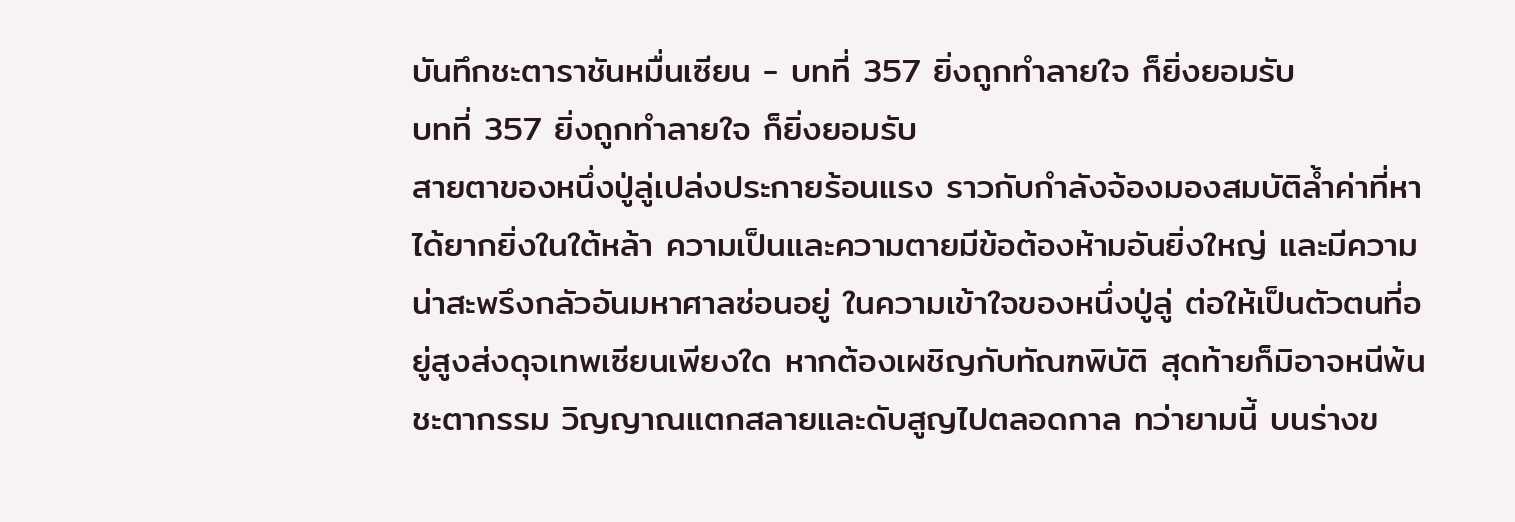บันทึกชะตาราชันหมื่นเซียน - บทที่ 357 ยิ่งถูกทำลายใจ ก็ยิ่งยอมรับ
บทที่ 357 ยิ่งถูกทำลายใจ ก็ยิ่งยอมรับ
สายตาของหนึ่งปู่ลู่เปล่งประกายร้อนแรง ราวกับกำลังจ้องมองสมบัติล้ำค่าที่หาได้ยากยิ่งในใต้หล้า ความเป็นและความตายมีข้อต้องห้ามอันยิ่งใหญ่ และมีความน่าสะพรึงกลัวอันมหาศาลซ่อนอยู่ ในความเข้าใจของหนึ่งปู่ลู่ ต่อให้เป็นตัวตนที่อยู่สูงส่งดุจเทพเซียนเพียงใด หากต้องเผชิญกับทัณฑพิบัติ สุดท้ายก็มิอาจหนีพ้นชะตากรรม วิญญาณแตกสลายและดับสูญไปตลอดกาล ทว่ายามนี้ บนร่างข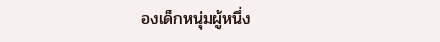องเด็กหนุ่มผู้หนึ่ง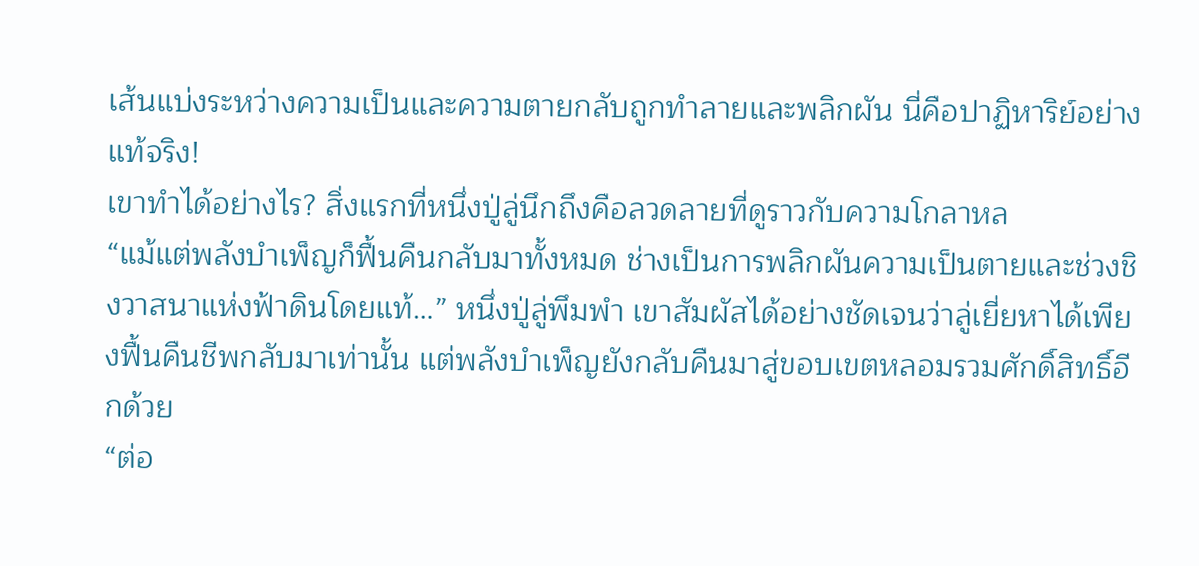เส้นแบ่งระหว่างความเป็นและความตายกลับถูกทำลายและพลิกผัน นี่คือปาฏิหาริย์อย่างแท้จริง!
เขาทําได้อย่างไร? สิ่งแรกที่หนึ่งปู่ลู่นึกถึงคือลวดลายที่ดูราวกับความโกลาหล
“แม้แต่พลังบำเพ็ญก็ฟื้นคืนกลับมาทั้งหมด ช่างเป็นการพลิกผันความเป็นตายและช่วงชิงวาสนาแห่งฟ้าดินโดยแท้…” หนึ่งปู่ลู่พึมพำ เขาสัมผัสได้อย่างชัดเจนว่าลู่เยี่ยหาได้เพียงฟื้นคืนชีพกลับมาเท่านั้น แต่พลังบำเพ็ญยังกลับคืนมาสู่ขอบเขตหลอมรวมศักดิ์สิทธิ์อีกด้วย
“ต่อ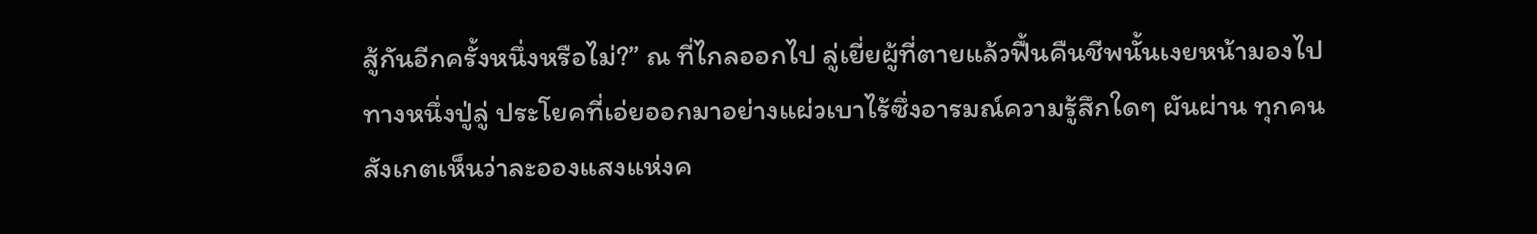สู้กันอีกครั้งหนึ่งหรือไม่?” ณ ที่ไกลออกไป ลู่เยี่ยผู้ที่ตายแล้วฟื้นคืนชีพนั้นเงยหน้ามองไปทางหนึ่งปู่ลู่ ประโยคที่เอ่ยออกมาอย่างแผ่วเบาไร้ซึ่งอารมณ์ความรู้สึกใดๆ ผันผ่าน ทุกคนสังเกตเห็นว่าละอองแสงแห่งค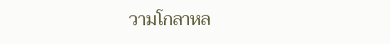วามโกลาหล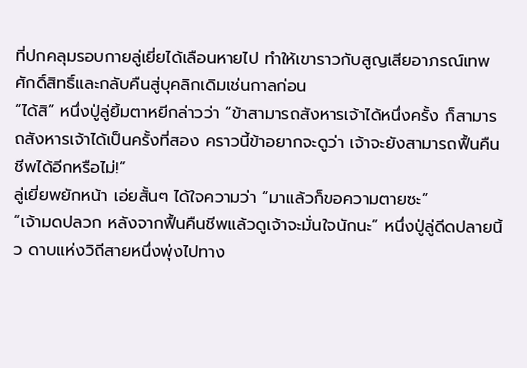ที่ปกคลุมรอบกายลู่เยี่ยได้เลือนหายไป ทำให้เขาราวกับสูญเสียอาภรณ์เทพศักดิ์สิทธิ์และกลับคืนสู่บุคลิกเดิมเช่นกาลก่อน
“ได้สิ” หนึ่งปู่ลู่ยิ้มตาหยีกล่าวว่า “ข้าสามารถสังหารเจ้าได้หนึ่งครั้ง ก็สามารถสังหารเจ้าได้เป็นครั้งที่สอง คราวนี้ข้าอยากจะดูว่า เจ้าจะยังสามารถฟื้นคืนชีพได้อีกหรือไม่!”
ลู่เยี่ยพยักหน้า เอ่ยสั้นๆ ได้ใจความว่า “มาแล้วก็ขอความตายซะ”
“เจ้ามดปลวก หลังจากฟื้นคืนชีพแล้วดูเจ้าจะมั่นใจนักนะ” หนึ่งปู่ลู่ดีดปลายนิ้ว ดาบแห่งวิถีสายหนึ่งพุ่งไปทาง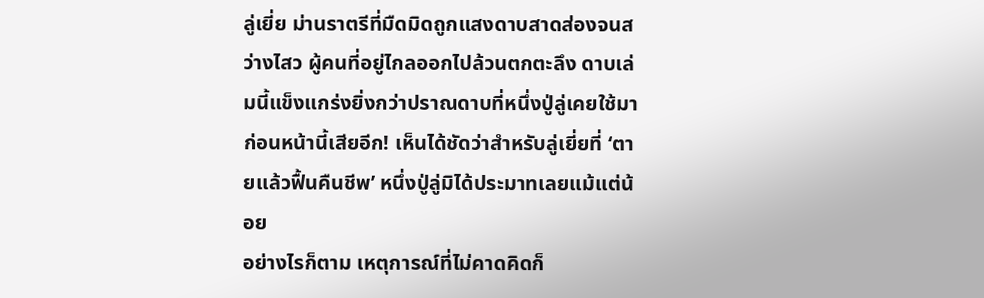ลู่เยี่ย ม่านราตรีที่มืดมิดถูกแสงดาบสาดส่องจนสว่างไสว ผู้คนที่อยู่ไกลออกไปล้วนตกตะลึง ดาบเล่มนี้แข็งแกร่งยิ่งกว่าปราณดาบที่หนึ่งปู่ลู่เคยใช้มาก่อนหน้านี้เสียอีก! เห็นได้ชัดว่าสำหรับลู่เยี่ยที่ ‘ตายแล้วฟื้นคืนชีพ’ หนึ่งปู่ลู่มิได้ประมาทเลยแม้แต่น้อย
อย่างไรก็ตาม เหตุการณ์ที่ไม่คาดคิดก็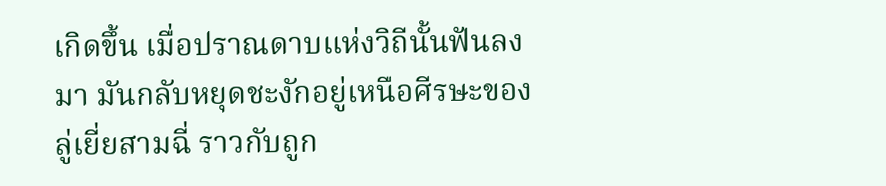เกิดขึ้น เมื่อปราณดาบแห่งวิถีนั้นฟันลงมา มันกลับหยุดชะงักอยู่เหนือศีรษะของลู่เยี่ยสามฉี่ ราวกับถูก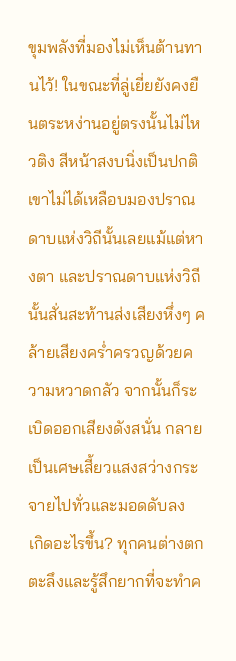ขุมพลังที่มองไม่เห็นต้านทานไว้! ในขณะที่ลู่เยี่ยยังคงยืนตระหง่านอยู่ตรงนั้นไม่ไหวติง สีหน้าสงบนิ่งเป็นปกติ เขาไม่ได้เหลือบมองปราณดาบแห่งวิถีนั้นเลยแม้แต่หางตา และปราณดาบแห่งวิถีนั้นสั่นสะท้านส่งเสียงหึ่งๆ คล้ายเสียงคร่ำครวญด้วยความหวาดกลัว จากนั้นก็ระเบิดออกเสียงดังสนั่น กลายเป็นเศษเสี้ยวแสงสว่างกระจายไปทั่วและมอดดับลง
เกิดอะไรขึ้น? ทุกคนต่างตกตะลึงและรู้สึกยากที่จะทำค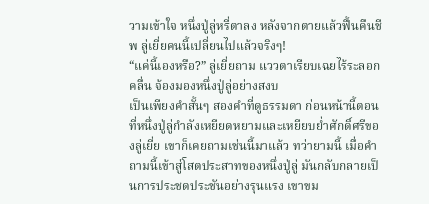วามเข้าใจ หนึ่งปู่ลู่หรี่ตาลง หลังจากตายแล้วฟื้นคืนชีพ ลู่เยี่ยคนนี้เปลี่ยนไปแล้วจริงๆ!
“แค่นี้เองหรือ?” ลู่เยี่ยถาม แววตาเรียบเฉยไร้ระลอกคลื่น จ้องมองหนึ่งปู่ลู่อย่างสงบ
เป็นเพียงคำสั้นๆ สองคำที่ดูธรรมดา ก่อนหน้านี้ตอนที่หนึ่งปู่ลู่กำลังเหยียดหยามและเหยียบย่ำศักดิ์ศรีของลู่เยี่ย เขาก็เคยถามเช่นนี้มาแล้ว ทว่ายามนี้ เมื่อคำถามนี้เข้าสู่โสตประสาทของหนึ่งปู่ลู่ มันกลับกลายเป็นการประชดประชันอย่างรุนแรง เขาขม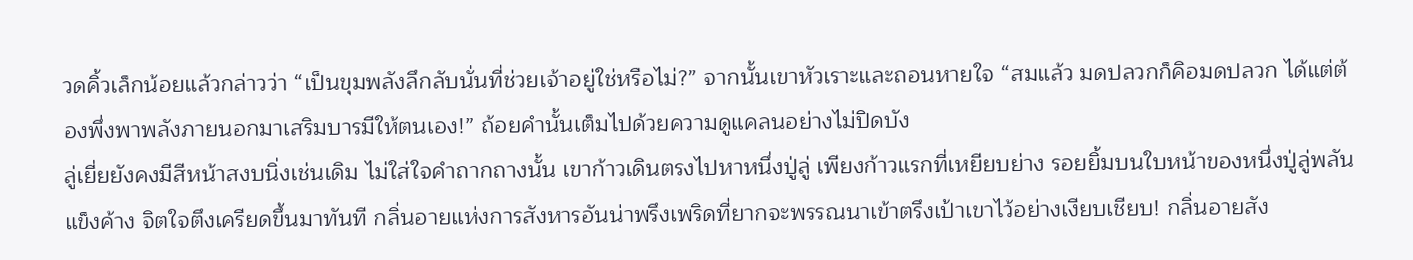วดคิ้วเล็กน้อยแล้วกล่าวว่า “เป็นขุมพลังลึกลับนั่นที่ช่วยเจ้าอยู่ใช่หรือไม่?” จากนั้นเขาหัวเราะและถอนหายใจ “สมแล้ว มดปลวกก็คิอมดปลวก ได้แต่ต้องพึ่งพาพลังภายนอกมาเสริมบารมีให้ตนเอง!” ถ้อยคำนั้นเต็มไปด้วยความดูแคลนอย่างไม่ปิดบัง
ลู่เยี่ยยังคงมีสีหน้าสงบนิ่งเช่นเดิม ไม่ใส่ใจคำถากถางนั้น เขาก้าวเดินตรงไปหาหนึ่งปู่ลู่ เพียงก้าวแรกที่เหยียบย่าง รอยยิ้มบนใบหน้าของหนึ่งปู่ลู่พลันแข็งค้าง จิตใจตึงเครียดขึ้นมาทันที กลิ่นอายแห่งการสังหารอันน่าพรึงเพริดที่ยากจะพรรณนาเข้าตรึงเป้าเขาไว้อย่างเงียบเชียบ! กลิ่นอายสัง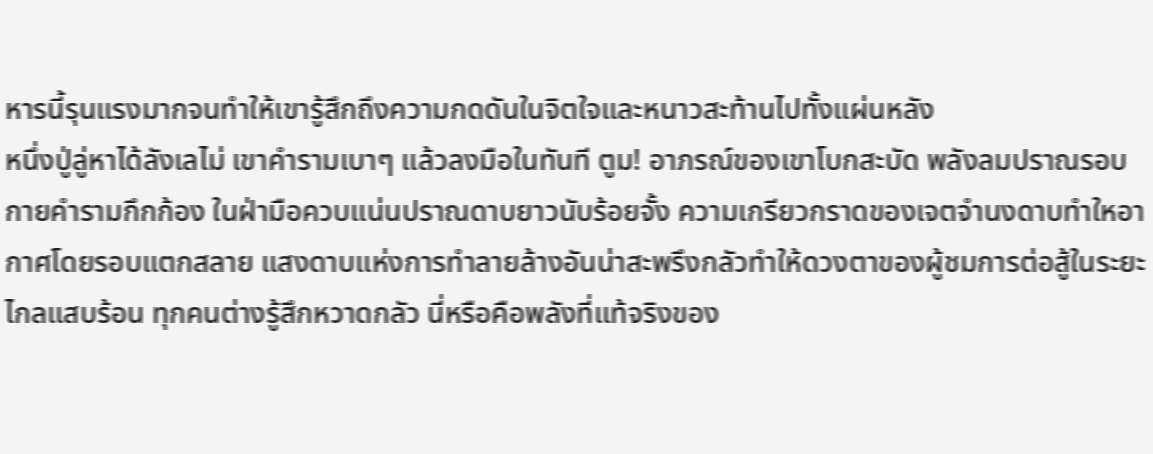หารนี้รุนแรงมากจนทำให้เขารู้สึกถึงความกดดันในจิตใจและหนาวสะท้านไปทั้งแผ่นหลัง
หนึ่งปู่ลู่หาได้ลังเลไม่ เขาคำรามเบาๆ แล้วลงมือในทันที ตูม! อาภรณ์ของเขาโบกสะบัด พลังลมปราณรอบกายคำรามกึกก้อง ในฝ่ามือควบแน่นปราณดาบยาวนับร้อยจั้ง ความเกรียวกราดของเจตจำนงดาบทำใหอากาศโดยรอบแตกสลาย แสงดาบแห่งการทำลายล้างอันน่าสะพรึงกลัวทำให้ดวงตาของผู้ชมการต่อสู้ในระยะไกลแสบร้อน ทุกคนต่างรู้สึกหวาดกลัว นี่หรือคือพลังที่แท้จริงของ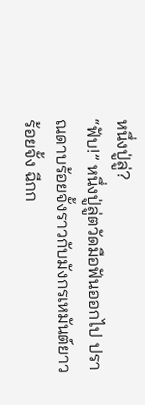หนึ่งปู่ลู่?
“ฟับ!” หนึ่งปู่ลู่ตวัดมือฟันออกไป ปราณดาบร้อยจั้งราวกับมังกรเหมันต์ยาวร้อยจั้ง ฉีกก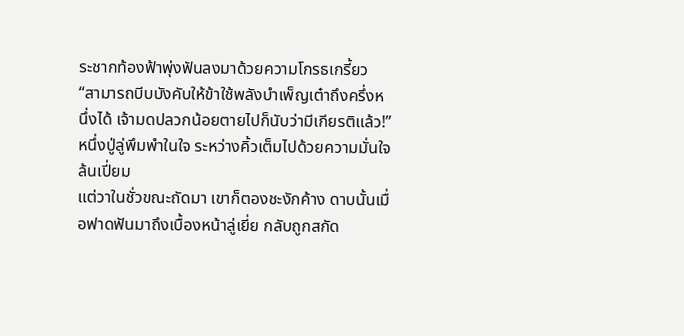ระชากท้องฟ้าพุ่งฟันลงมาด้วยความโกรธเกรี้ยว “สามารถบีบบังคับให้ข้าใช้พลังบำเพ็ญเต๋าถึงครึ่งหนึ่งได้ เจ้ามดปลวกน้อยตายไปก็นับว่ามีเกียรติแล้ว!” หนึ่งปู่ลู่พึมพำในใจ ระหว่างคิ้วเต็มไปด้วยความมั่นใจล้นเปี่ยม
แต่วาในชั่วขณะถัดมา เขาก็ตองชะงักค้าง ดาบนั้นเมื่อฟาดฟันมาถึงเบื้องหน้าลู่เยี่ย กลับถูกสกัด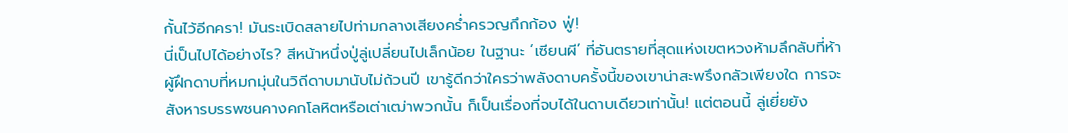กั้นไว้อีกครา! มันระเบิดสลายไปท่ามกลางเสียงคร่ำครวญกึกก้อง ฟู่!
นี่เป็นไปได้อย่างไร? สีหน้าหนึ่งปู่ลู่เปลี่ยนไปเล็กน้อย ในฐานะ ‘เซียนผี’ ที่อันตรายที่สุดแห่งเขตหวงห้ามลึกลับที่ห้า ผู้ฝึกดาบที่หมกมุ่นในวิถีดาบมานับไม่ถ้วนปี เขารู้ดีกว่าใครว่าพลังดาบครั้งนี้ของเขาน่าสะพรึงกลัวเพียงใด การจะสังหารบรรพชนคางคกโลหิตหรือเต่าเฒ่าพวกนั้น ก็เป็นเรื่องที่จบได้ในดาบเดียวเท่านั้น! แต่ตอนนี้ ลู่เยี่ยยัง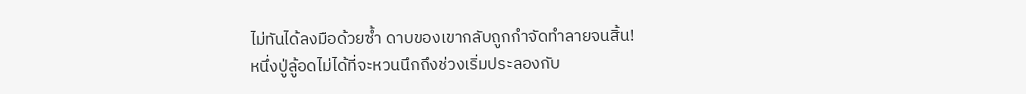ไม่ทันได้ลงมือด้วยซ้ำ ดาบของเขากลับถูกกำจัดทำลายจนสิ้น!
หนึ่งปู่ลู้อดไม่ได้ที่จะหวนนึกถึงช่วงเริ่มประลองกับ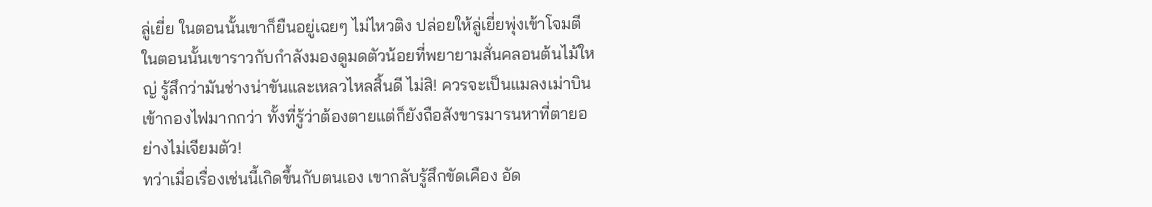ลู่เยี่ย ในตอนนั้นเขาก็ยืนอยู่เฉยๆ ไม่ไหวติง ปล่อยให้ลู่เยี่ยพุ่งเข้าโจมตี ในตอนนั้นเขาราวกับกำลังมองดูมดตัวน้อยที่พยายามสั่นคลอนต้นไม้ใหญ่ รู้สึกว่ามันช่างน่าขันและเหลวไหลสิ้นดี ไม่สิ! ควรจะเป็นแมลงเม่าบินเข้ากองไฟมากกว่า ทั้งที่รู้ว่าต้องตายแต่ก็ยังถือสังขารมารนหาที่ตายอย่างไม่เจียมตัว!
ทว่าเมื่อเรื่องเช่นนี้เกิดขึ้นกับตนเอง เขากลับรู้สึกขัดเคือง อัด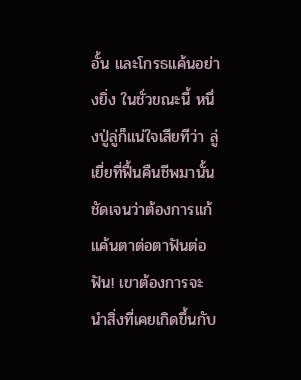อั้น และโกรธแค้นอย่างยิ่ง ในชั่วขณะนี้ หนึ่งปู่ลู่ก็แน่ใจเสียทีว่า ลู่เยี่ยที่ฟื้นคืนชีพมานั้น ชัดเจนว่าต้องการแก้แค้นตาต่อตาฟันต่อฟัน! เขาต้องการจะนำสิ่งที่เคยเกิดขึ้นกับ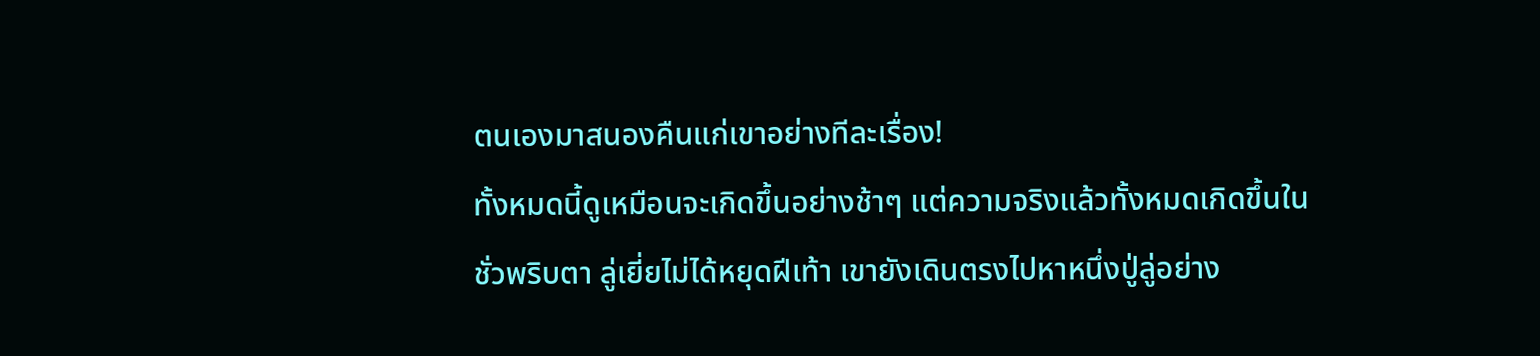ตนเองมาสนองคืนแก่เขาอย่างทีละเรื่อง!
ทั้งหมดนี้ดูเหมือนจะเกิดขึ้นอย่างช้าๆ แต่ความจริงแล้วทั้งหมดเกิดขึ้นในชั่วพริบตา ลู่เยี่ยไม่ได้หยุดฝีเท้า เขายังเดินตรงไปหาหนึ่งปู่ลู่อย่าง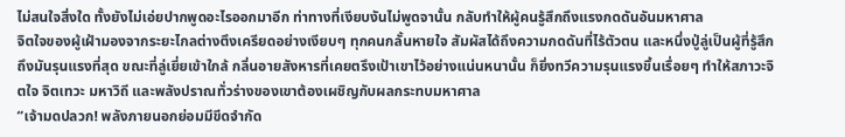ไม่สนใจสิ่งใด ทั้งยังไม่เอ่ยปากพูดอะไรออกมาอีก ท่าทางที่เงียบงันไม่พูดจานั้น กลับทำให้ผู้คนรู้สึกถึงแรงกดดันอันมหาศาล
จิตใจของผู้เฝ้ามองจากระยะไกลต่างตึงเครียดอย่างเงียบๆ ทุกคนกลั้นหายใจ สัมผัสได้ถึงความกดดันที่ไร้ตัวตน และหนึ่งปู่ลู่เป็นผู้ที่รู้สึกถึงมันรุนแรงที่สุด ขณะที่ลู่เยี่ยเข้าใกล้ กลิ่นอายสังหารที่เคยตรึงเป้าเขาไว้อย่างแน่นหนานั้น ก็ยิ่งทวีความรุนแรงขึ้นเรื่อยๆ ทำให้สภาวะจิตใจ จิตเทวะ มหาวิถี และพลังปราณทั่วร่างของเขาต้องเผชิญกับผลกระทบมหาศาล
“เจ้ามดปลวก! พลังภายนอกย่อมมีขีดจำกัด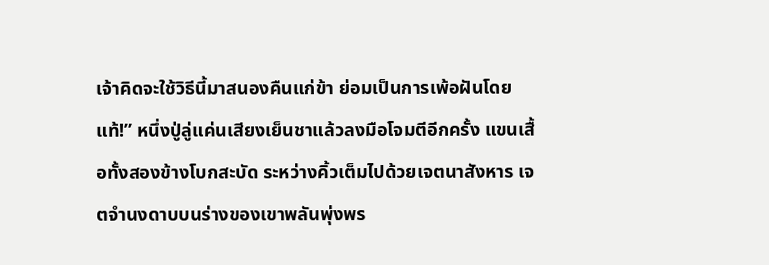เจ้าคิดจะใช้วิธีนี้มาสนองคืนแก่ข้า ย่อมเป็นการเพ้อฝันโดยแท้!” หนึ่งปู่ลู่แค่นเสียงเย็นชาแล้วลงมือโจมตีอีกครั้ง แขนเสื้อทั้งสองข้างโบกสะบัด ระหว่างคิ้วเต็มไปด้วยเจตนาสังหาร เจตจำนงดาบบนร่างของเขาพลันพุ่งพร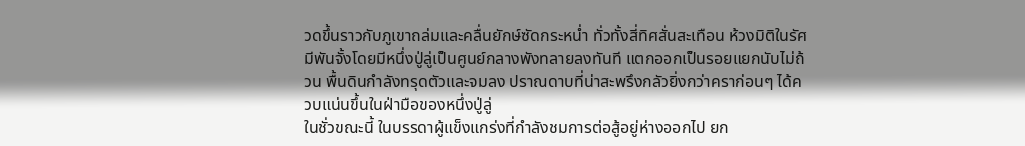วดขึ้นราวกับภูเขาถล่มและคลื่นยักษ์ซัดกระหน่ำ ทั่วทั้งสี่ทิศสั่นสะเทือน ห้วงมิติในรัศมีพันจั้งโดยมีหนึ่งปู่ลู่เป็นศูนย์กลางพังทลายลงทันที แตกออกเป็นรอยแยกนับไม่ถ้วน พื้นดินกำลังทรุดตัวและจมลง ปราณดาบที่น่าสะพรึงกลัวยิ่งกว่าคราก่อนๆ ได้ควบแน่นขึ้นในฝ่ามือของหนึ่งปู่ลู่
ในชั่วขณะนี้ ในบรรดาผู้แข็งแกร่งที่กำลังชมการต่อสู้อยู่ห่างออกไป ยก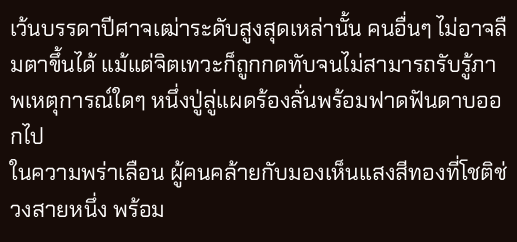เว้นบรรดาปีศาจเฒ่าระดับสูงสุดเหล่านั้น คนอื่นๆ ไม่อาจลืมตาขึ้นได้ แม้แต่จิตเทวะก็ถูกกดทับจนไม่สามารถรับรู้ภาพเหตุการณ์ใดๆ หนึ่งปู่ลู่แผดร้องลั่นพร้อมฟาดฟันดาบออกไป
ในความพร่าเลือน ผู้คนคล้ายกับมองเห็นแสงสีทองที่โชติช่วงสายหนึ่ง พร้อม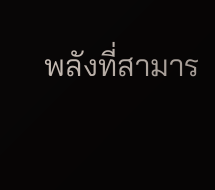พลังที่สามาร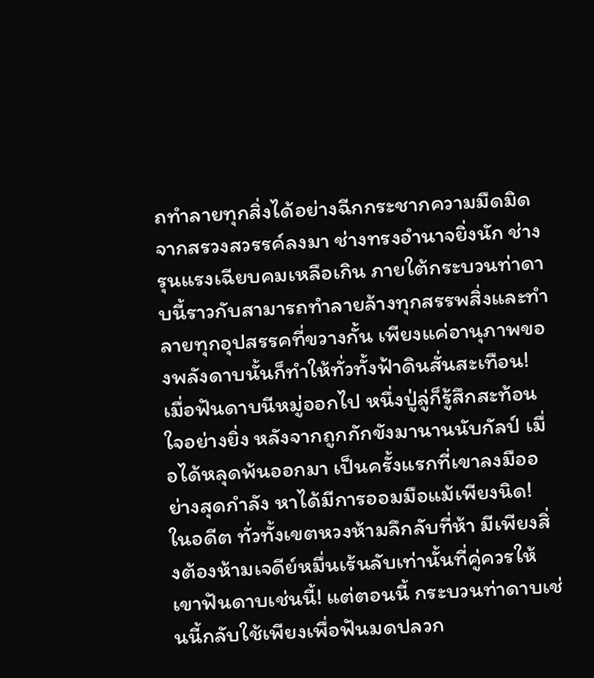ถทำลายทุกสิ่งได้อย่างฉีกกระชากความมืดมิดจากสรวงสวรรค์ลงมา ช่างทรงอำนาจยิ่งนัก ช่างรุนแรงเฉียบคมเหลือเกิน ภายใต้กระบวนท่าดาบนี้ราวกับสามารถทำลายล้างทุกสรรพสิ่งและทำลายทุกอุปสรรคที่ขวางกั้น เพียงแค่อานุภาพของพลังดาบนั้นก็ทำให้ทั่วทั้งฟ้าดินสั่นสะเทือน!
เมื่อฟันดาบนีหมู่ออกไป หนึ่งปู่ลู่ก็รู้สึกสะท้อนใจอย่างยิ่ง หลังจากถูกกักขังมานานนับกัลป์ เมื่อได้หลุดพ้นออกมา เป็นครั้งแรกที่เขาลงมืออย่างสุดกำลัง หาได้มีการออมมือแม้เพียงนิด! ในอดีต ทั่วทั้งเขตหวงห้ามลึกลับที่ห้า มีเพียงสิ่งต้องห้ามเจดีย์หมื่นเร้นลับเท่านั้นที่คู่ควรให้เขาฟันดาบเช่นนี้! แต่ตอนนี้ กระบวนท่าดาบเช่นนี้กลับใช้เพียงเพื่อฟันมดปลวก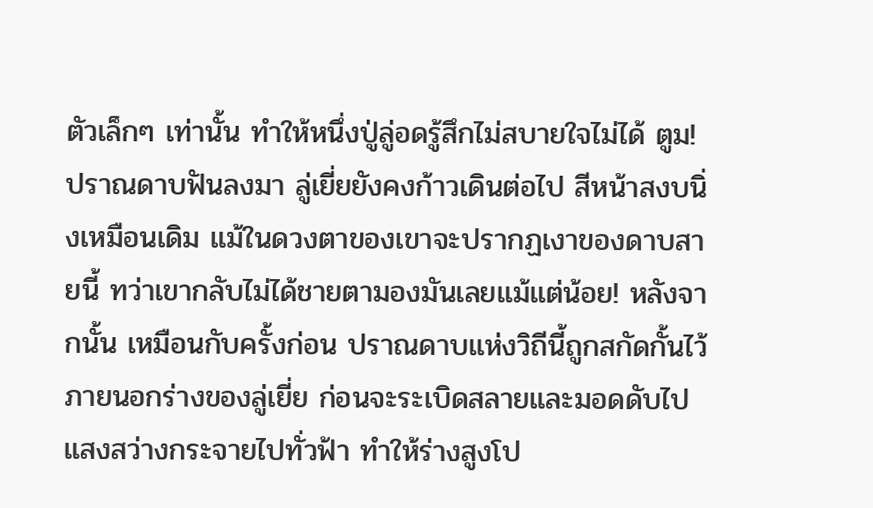ตัวเล็กๆ เท่านั้น ทำให้หนึ่งปู่ลู่อดรู้สึกไม่สบายใจไม่ได้ ตูม!
ปราณดาบฟันลงมา ลู่เยี่ยยังคงก้าวเดินต่อไป สีหน้าสงบนิ่งเหมือนเดิม แม้ในดวงตาของเขาจะปรากฏเงาของดาบสายนี้ ทว่าเขากลับไม่ได้ชายตามองมันเลยแม้แต่น้อย! หลังจากนั้น เหมือนกับครั้งก่อน ปราณดาบแห่งวิถีนี้ถูกสกัดกั้นไว้ภายนอกร่างของลู่เยี่ย ก่อนจะระเบิดสลายและมอดดับไป แสงสว่างกระจายไปทั่วฟ้า ทำให้ร่างสูงโป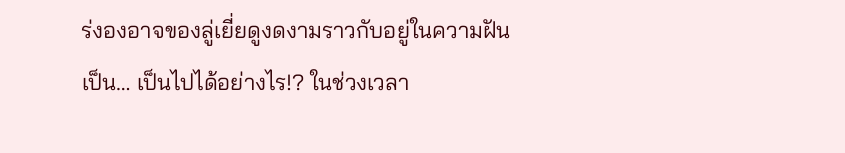ร่งองอาจของลู่เยี่ยดูงดงามราวกับอยู่ในความฝัน
เป็น… เป็นไปได้อย่างไร!? ในช่วงเวลา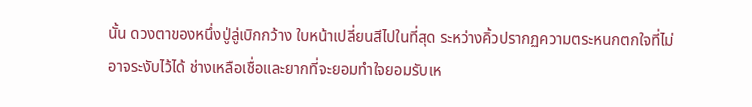นั้น ดวงตาของหนึ่งปู่ลู่เบิกกว้าง ใบหน้าเปลี่ยนสีไปในที่สุด ระหว่างคิ้วปรากฏความตระหนกตกใจที่ไม่อาจระงับไว้ได้ ช่างเหลือเชื่อและยากที่จะยอมทำใจยอมรับเห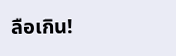ลือเกิน!